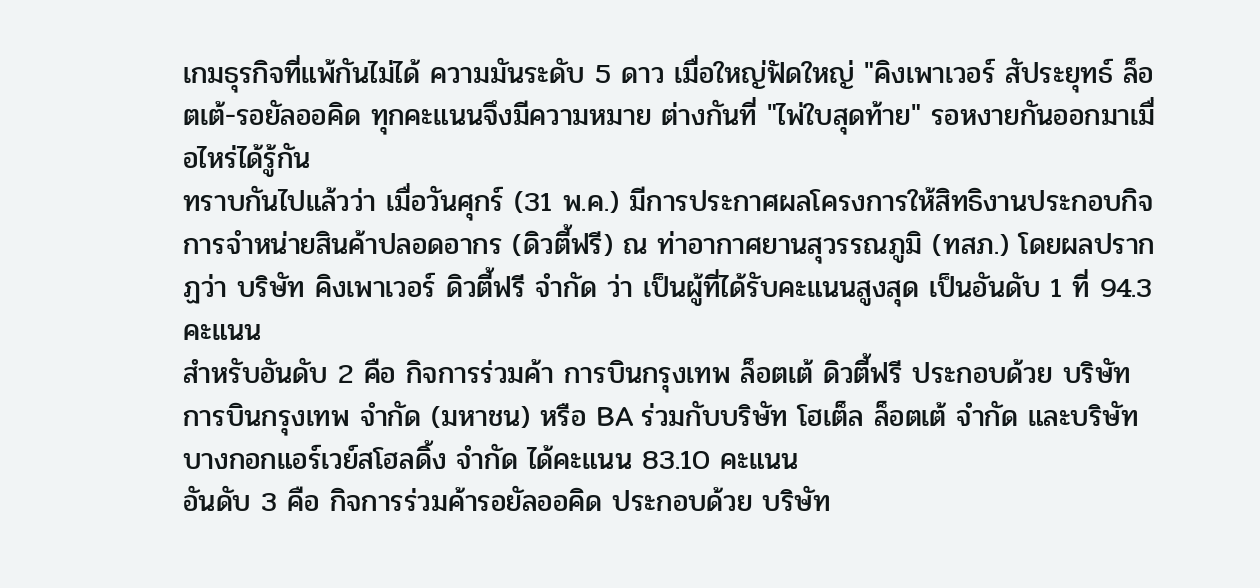เกมธุรกิจที่แพ้กันไม่ได้ ความมันระดับ 5 ดาว เมื่อใหญ่ฟัดใหญ่ "คิงเพาเวอร์ สัประยุทธ์ ล็อตเต้-รอยัลออคิด ทุกคะแนนจึงมีความหมาย ต่างกันที่ "ไพ่ใบสุดท้าย" รอหงายกันออกมาเมื่อไหร่ได้รู้กัน
ทราบกันไปแล้วว่า เมื่อวันศุกร์ (31 พ.ค.) มีการประกาศผลโครงการให้สิทธิงานประกอบกิจการจำหน่ายสินค้าปลอดอากร (ดิวตี้ฟรี) ณ ท่าอากาศยานสุวรรณภูมิ (ทสภ.) โดยผลปรากฏว่า บริษัท คิงเพาเวอร์ ดิวตี้ฟรี จำกัด ว่า เป็นผู้ที่ได้รับคะแนนสูงสุด เป็นอันดับ 1 ที่ 94.3 คะแนน
สำหรับอันดับ 2 คือ กิจการร่วมค้า การบินกรุงเทพ ล็อตเต้ ดิวตี้ฟรี ประกอบด้วย บริษัท การบินกรุงเทพ จำกัด (มหาชน) หรือ BA ร่วมกับบริษัท โฮเต็ล ล็อตเต้ จำกัด และบริษัท บางกอกแอร์เวย์สโฮลดิ้ง จำกัด ได้คะแนน 83.10 คะแนน
อันดับ 3 คือ กิจการร่วมค้ารอยัลออคิด ประกอบด้วย บริษัท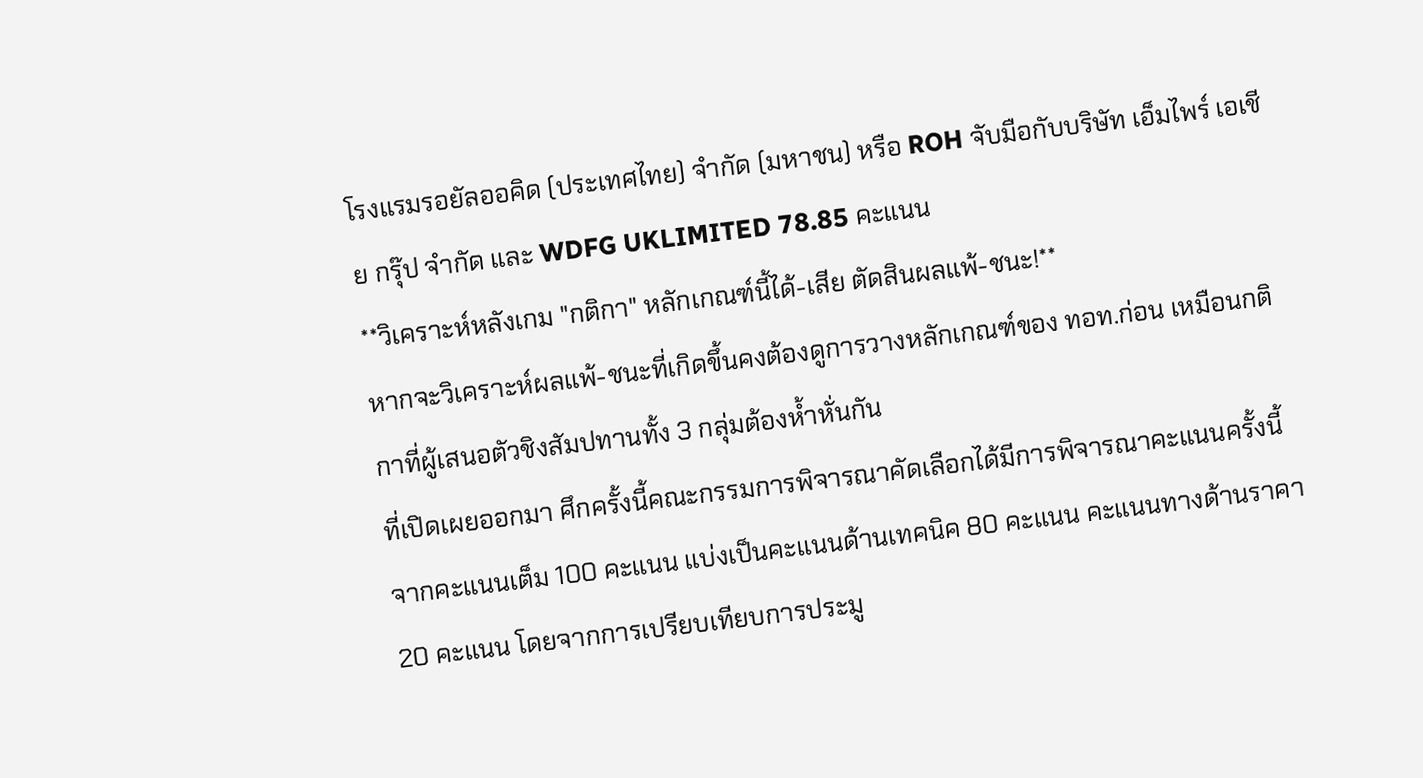โรงแรมรอยัลออคิด (ประเทศไทย) จำกัด (มหาชน) หรือ ROH จับมือกับบริษัท เอ็มไพร์ เอเชีย กรุ๊ป จำกัด และ WDFG UKLIMITED 78.85 คะแนน
**วิเคราะห์หลังเกม "กติกา" หลักเกณฑ์นี้ได้-เสีย ตัดสินผลแพ้-ชนะ!**
หากจะวิเคราะห์ผลแพ้-ชนะที่เกิดขึ้นคงต้องดูการวางหลักเกณฑ์ของ ทอท.ก่อน เหมือนกติกาที่ผู้เสนอตัวชิงสัมปทานทั้ง 3 กลุ่มต้องห้ำหั่นกัน
ที่เปิดเผยออกมา ศึกครั้งนี้คณะกรรมการพิจารณาคัดเลือกได้มีการพิจารณาคะแนนครั้งนี้จากคะแนนเต็ม 100 คะแนน แบ่งเป็นคะแนนด้านเทคนิค 80 คะแนน คะแนนทางด้านราคา 20 คะแนน โดยจากการเปรียบเทียบการประมู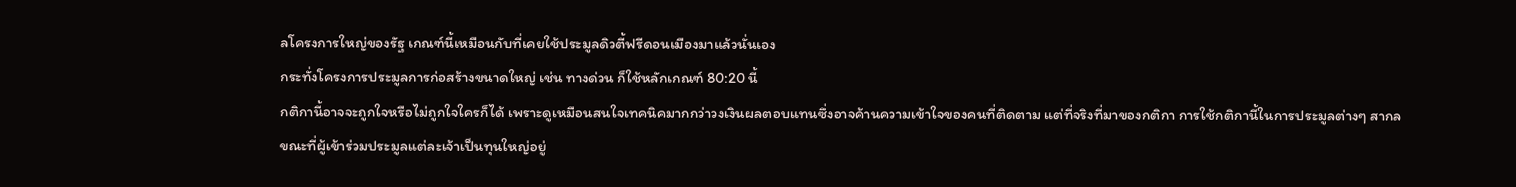ลโครงการใหญ่ของรัฐ เกณฑ์นี้เหมือนกับที่เคยใช้ประมูลดิวตี้ฟรีดอนเมืองมาแล้วนั่นเอง
กระทั่งโครงการประมูลการก่อสร้างขนาดใหญ่ เช่น ทางด่วน ก็ใช้หลักเกณฑ์ 80:20 นี้
กติกานี้อาจจะถูกใจหรือไม่ถูกใจใครก็ได้ เพราะดูเหมือนสนใจเทคนิคมากกว่าวงเงินผลตอบแทนซึ่งอาจค้านความเข้าใจของคนที่ติดตาม แต่ที่จริงที่มาของกติกา การใช้กติกานี้ในการประมูลต่างๆ สากล
ขณะที่ผู้เข้าร่วมประมูลแต่ละเจ้าเป็นทุนใหญ่อยู่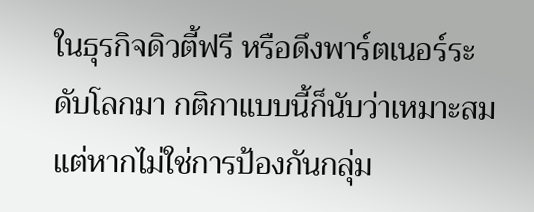ในธุรกิจดิวตี้ฟรี หรือดึงพาร์ตเนอร์ระดับโลกมา กติกาแบบนี้ก็นับว่าเหมาะสม แต่หากไม่ใช่การป้องกันกลุ่ม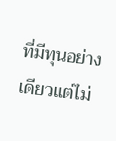ที่มีทุนอย่างเดียวแต่ไม่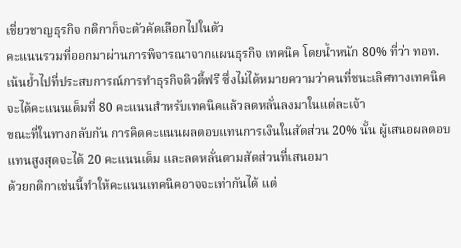เชี่ยวชาญธุรกิจ กติกาก็จะตัวคัดเลือกไปในตัว
คะแนนรวมที่ออกมาผ่านการพิจารณาจากแผนธุรกิจ เทคนิค โดยน้ำหนัก 80% ที่ว่า ทอท.เน้นย้ำไปที่ประสบการณ์การทำธุรกิจดิวตี้ฟรี ซึ่งไม่ได้หมายความว่าคนที่ชนะเลิศทางเทคนิคจะได้คะแนนเต็มที่ 80 คะแนนสำหรับเทคนิคแล้วลดหลั่นลงมาในแต่ละเจ้า
ขณะที่ในทางกลับกัน การคิดคะแนนผลตอบแทนการเงินในสัดส่วน 20% นั้น ผู้เสนอผลตอบแทนสูงสุดจะได้ 20 คะแนนเต็ม และลดหลั่นตามสัดส่วนที่เสนอมา
ด้วยกติกาเช่นนี้ทำให้คะแนนเทคนิคอาจจะเท่ากันได้ แต่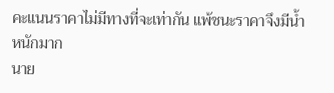คะแนนราคาไม่มีทางที่จะเท่ากัน แพ้ชนะราคาจึงมีน้ำหนักมาก
นาย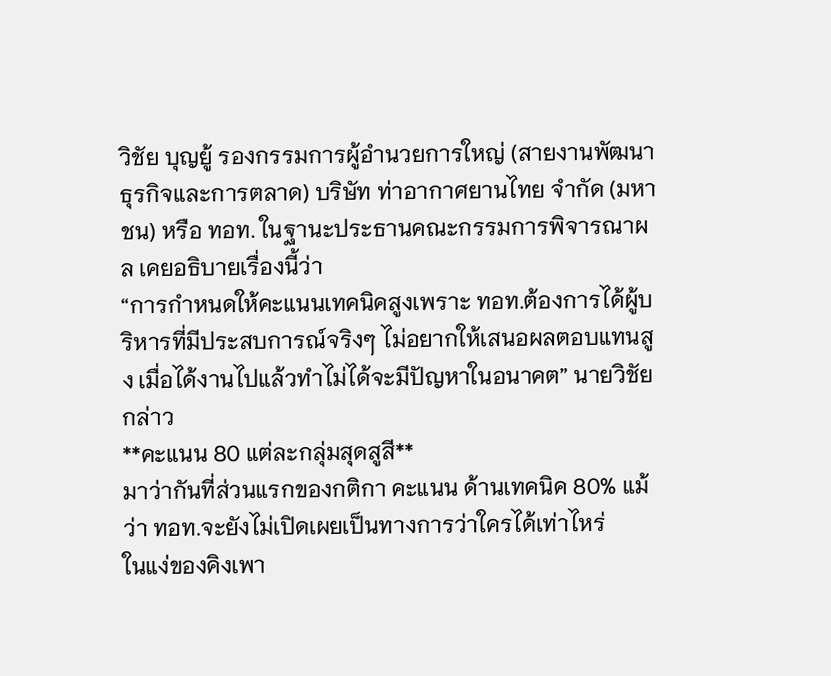วิชัย บุญยู้ รองกรรมการผู้อำนวยการใหญ่ (สายงานพัฒนาธุรกิจและการตลาด) บริษัท ท่าอากาศยานไทย จำกัด (มหาชน) หรือ ทอท. ในฐานะประธานคณะกรรมการพิจารณาผล เคยอธิบายเรื่องนี้ว่า
“การกำหนดให้คะแนนเทคนิคสูงเพราะ ทอท.ต้องการได้ผู้บริหารที่มีประสบการณ์จริงๆ ไม่อยากให้เสนอผลตอบแทนสูง เมื่อได้งานไปแล้วทำไม่ได้จะมีปัญหาในอนาคต” นายวิชัยกล่าว
**คะแนน 80 แต่ละกลุ่มสุดสูสี**
มาว่ากันที่ส่วนแรกของกติกา คะแนน ด้านเทคนิค 80% แม้ว่า ทอท.จะยังไม่เปิดเผยเป็นทางการว่าใครได้เท่าไหร่
ในแง่ของคิงเพา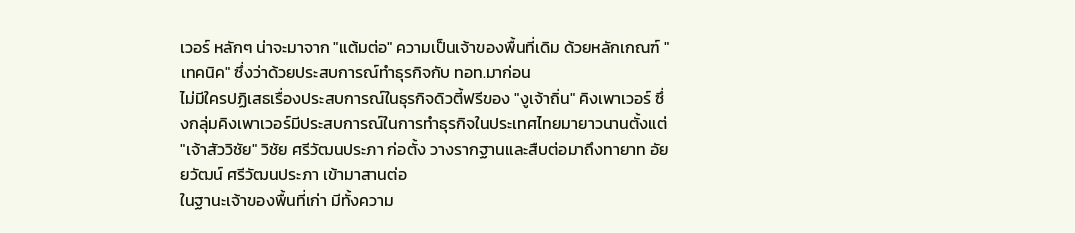เวอร์ หลักๆ น่าจะมาจาก "แต้มต่อ" ความเป็นเจ้าของพื้นที่เดิม ด้วยหลักเกณฑ์ "เทคนิค" ซึ่งว่าด้วยประสบการณ์ทำธุรกิจกับ ทอท.มาก่อน
ไม่มีใครปฏิเสธเรื่องประสบการณ์ในธุรกิจดิวตี้ฟรีของ "งูเจ้าถิ่น" คิงเพาเวอร์ ซึ่งกลุ่มคิงเพาเวอร์มีประสบการณ์ในการทำธุรกิจในประเทศไทยมายาวนานตั้งแต่ "เจ้าสัววิชัย" วิชัย ศรีวัฒนประภา ก่อตั้ง วางรากฐานและสืบต่อมาถึงทายาท อัยยวัฒน์ ศรีวัฒนประภา เข้ามาสานต่อ
ในฐานะเจ้าของพื้นที่เก่า มีทั้งความ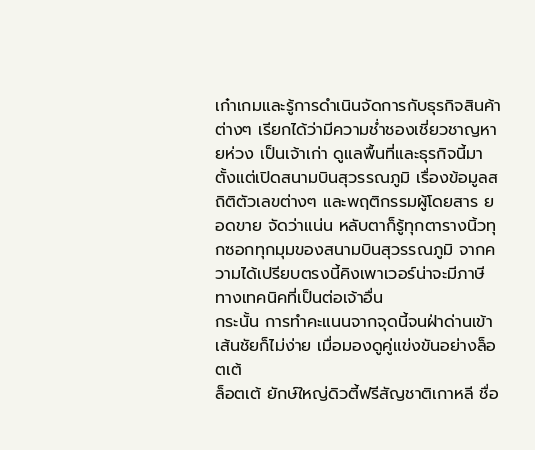เก๋าเกมและรู้การดำเนินจัดการกับธุรกิจสินค้าต่างๆ เรียกได้ว่ามีความช่ำชองเชี่ยวชาญหายห่วง เป็นเจ้าเก่า ดูแลพื้นที่และธุรกิจนี้มาตั้งแต่เปิดสนามบินสุวรรณภูมิ เรื่องข้อมูลสถิติตัวเลขต่างๆ และพฤติกรรมผู้โดยสาร ยอดขาย จัดว่าแน่น หลับตาก็รู้ทุกตารางนิ้วทุกซอกทุกมุมของสนามบินสุวรรณภูมิ จากความได้เปรียบตรงนี้คิงเพาเวอร์น่าจะมีภาษีทางเทคนิคที่เป็นต่อเจ้าอื่น
กระนั้น การทำคะแนนจากจุดนี้จนฝ่าด่านเข้าเส้นชัยก็ไม่ง่าย เมื่อมองดูคู่แข่งขันอย่างล็อตเต้
ล็อตเต้ ยักษ์ใหญ่ดิวตี้ฟรีสัญชาติเกาหลี ชื่อ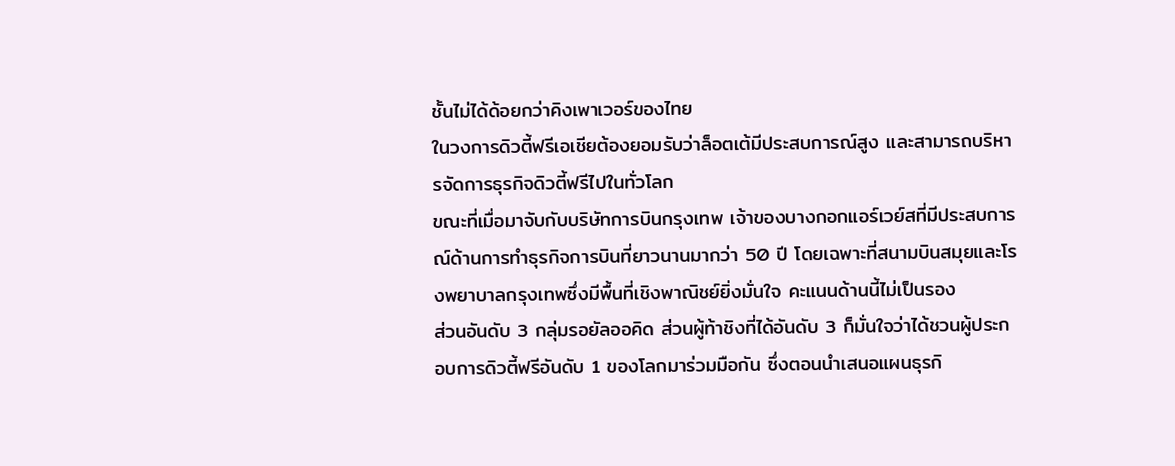ชั้นไม่ได้ด้อยกว่าคิงเพาเวอร์ของไทย
ในวงการดิวตี้ฟรีเอเชียต้องยอมรับว่าล็อตเต้มีประสบการณ์สูง และสามารถบริหารจัดการธุรกิจดิวตี้ฟรีไปในทั่วโลก
ขณะที่เมื่อมาจับกับบริษัทการบินกรุงเทพ เจ้าของบางกอกแอร์เวย์สที่มีประสบการณ์ด้านการทำธุรกิจการบินที่ยาวนานมากว่า 50 ปี โดยเฉพาะที่สนามบินสมุยและโรงพยาบาลกรุงเทพซึ่งมีพื้นที่เชิงพาณิชย์ยิ่งมั่นใจ คะแนนด้านนี้ไม่เป็นรอง
ส่วนอันดับ 3 กลุ่มรอยัลออคิด ส่วนผู้ท้าชิงที่ได้อันดับ 3 ก็มั่นใจว่าได้ชวนผู้ประกอบการดิวตี้ฟรีอันดับ 1 ของโลกมาร่วมมือกัน ซึ่งตอนนำเสนอแผนธุรกิ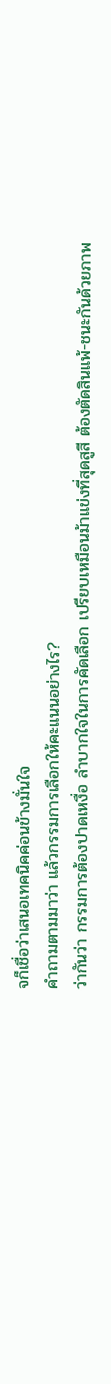จก็เชื่อว่าเสนอเทคนิคค่อนข้างมั่นใจ
คำถามตามมาว่า แล้วกรรมการเลือกให้คะแนนอย่างไร?
ว่ากันว่า กรรมการต้องปาดเหงื่อ ลำบากใจในการคัดเลือก เปรียบเหมือนม้าแข่งที่สุดสูสี ต้องตัดสินแพ้-ชนะกันด้วยภาพ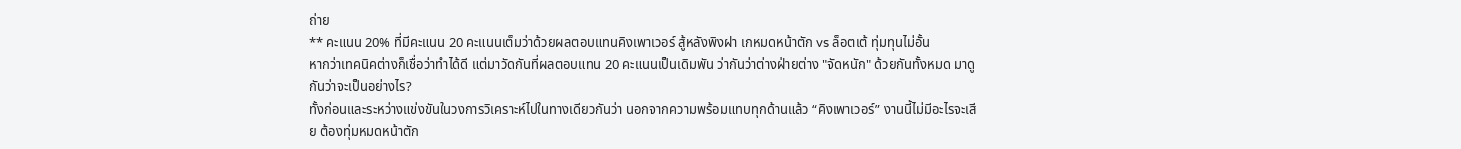ถ่าย
** คะแนน 20% ที่มีคะแนน 20 คะแนนเต็มว่าด้วยผลตอบแทนคิงเพาเวอร์ สู้หลังพิงฝา เกหมดหน้าตัก vs ล็อตเต้ ทุ่มทุนไม่อั้น
หากว่าเทคนิคต่างก็เชื่อว่าทำได้ดี แต่มาวัดกันที่ผลตอบแทน 20 คะแนนเป็นเดิมพัน ว่ากันว่าต่างฝ่ายต่าง "จัดหนัก" ด้วยกันทั้งหมด มาดูกันว่าจะเป็นอย่างไร?
ทั้งก่อนและระหว่างแข่งขันในวงการวิเคราะห์ไปในทางเดียวกันว่า นอกจากความพร้อมแทบทุกด้านแล้ว “คิงเพาเวอร์” งานนี้ไม่มีอะไรจะเสีย ต้องทุ่มหมดหน้าตัก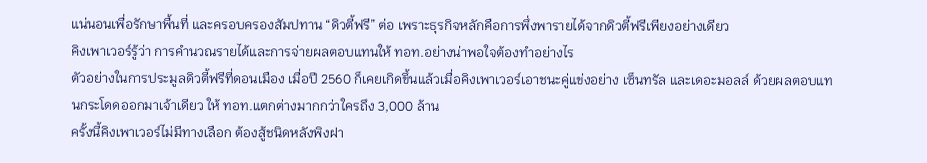แน่นอนเพื่อรักษาพื้นที่ และครอบครองสัมปทาน “ดิวตี้ฟรี” ต่อ เพราะธุรกิจหลักคือการพึ่งพารายได้จากดิวตี้ฟรีเพียงอย่างเดียว
คิงเพาเวอร์รู้ว่า การคำนวณรายได้และการจ่ายผลตอบแทนให้ ทอท.อย่างน่าพอใจต้องทำอย่างไร
ตัวอย่างในการประมูลดิวตี้ฟรีที่ดอนเมือง เมื่อปี 2560 ก็เคยเกิดขึ้นแล้วเมื่อคิงเพาเวอร์เอาชนะคู่แข่งอย่าง เซ็นทรัล และเดอะมอลล์ ด้วยผลตอบแทนกระโดดออกมาเจ้าเดียว ให้ ทอท.แตกต่างมากกว่าใครถึง 3,000 ล้าน
ครั้งนี้คิงเพาเวอร์ไม่มีทางเลือก ต้องสู้ชนิดหลังพิงฝา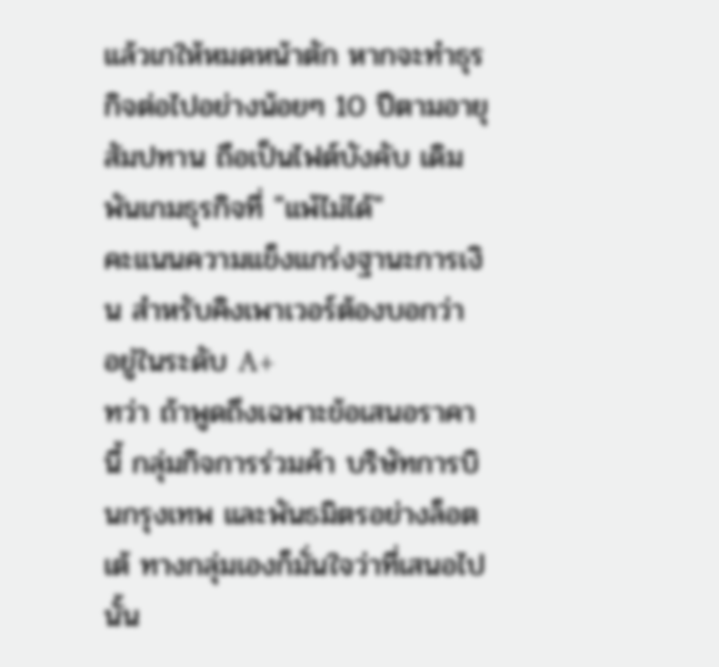แล้วเกให้หมดหน้าตัก หากจะทำธุรกิจต่อไปอย่างน้อยๆ 10 ปีตามอายุสัมปทาน ถือเป็นไฟต์บังคับ เดิมพันเกมธุรกิจที่ "แพ้ไม่ได้"
คะแนนความแข็งแกร่งฐานะการเงิน สำหรับคิงเพาเวอร์ต้องบอกว่า อยู่ในระดับ A+
ทว่า ถ้าพูดถึงเฉพาะข้อเสนอราคานี้ กลุ่มกิจการร่วมค้า บริษัทการบินกรุงเทพ และพันธมิตรอย่างล็อตเต้ ทางกลุ่มเองก็มั่นใจว่าที่เสนอไปนั้น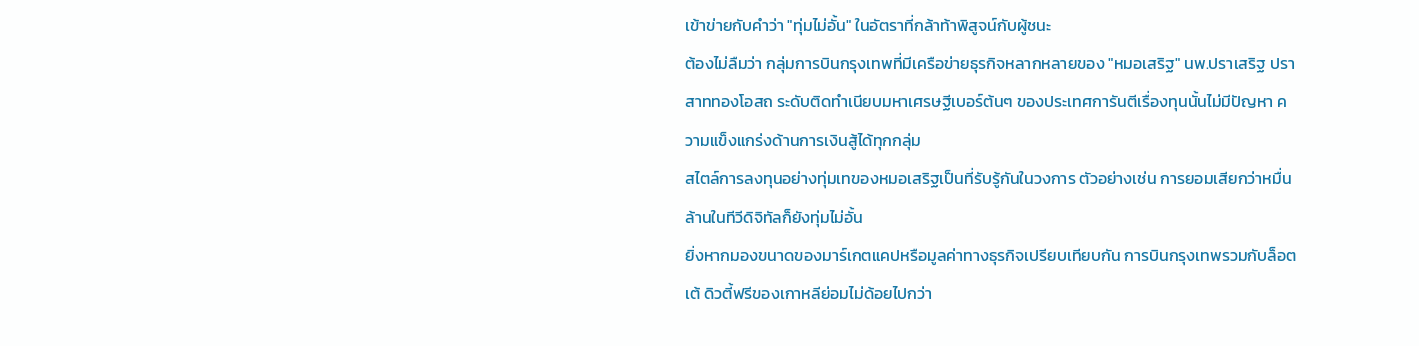เข้าข่ายกับคำว่า "ทุ่มไม่อั้น" ในอัตราที่กล้าท้าพิสูจน์กับผู้ชนะ
ต้องไม่ลืมว่า กลุ่มการบินกรุงเทพที่มีเครือข่ายธุรกิจหลากหลายของ "หมอเสริฐ" นพ.ปราเสริฐ ปราสาททองโอสถ ระดับติดทำเนียบมหาเศรษฐีเบอร์ต้นๆ ของประเทศการันตีเรื่องทุนนั้นไม่มีปัญหา ความแข็งแกร่งด้านการเงินสู้ได้ทุกกลุ่ม
สไตล์การลงทุนอย่างทุ่มเทของหมอเสริฐเป็นที่รับรู้กันในวงการ ตัวอย่างเช่น การยอมเสียกว่าหมื่นล้านในทีวีดิจิทัลก็ยังทุ่มไม่อั้น
ยิ่งหากมองขนาดของมาร์เกตแคปหรือมูลค่าทางธุรกิจเปรียบเทียบกัน การบินกรุงเทพรวมกับล็อตเต้ ดิวตี้ฟรีของเกาหลีย่อมไม่ด้อยไปกว่า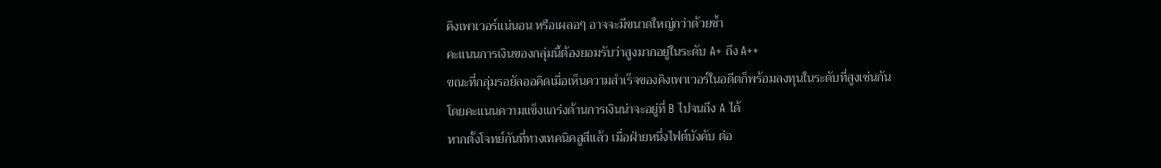คิงเพาเวอร์แน่นอน หรือเผลอๆ อาจจะมีขนาดใหญ่กว่าด้วยซ้ำ
คะแนนการเงินของกลุ่มนี้ต้องยอมรับว่าสูงมากอยู่ในระดับ A+ ถึง A++
ขณะที่กลุ่มรอยัลออคิดเมื่อเห็นความสำเร็จของคิงเพาเวอร์ในอดีตก็พร้อมลงทุนในระดับที่สูงเช่นกัน
โดยคะแนนความแข็งแกร่งด้านการเงินน่าจะอยู่ที่ B ไปจนถึง A ได้
หากตั้งโจทย์กันที่ทางเทคนิคสูสีแล้ว เมื่อฝ่ายหนึ่งไฟต์บังคับ ต่อ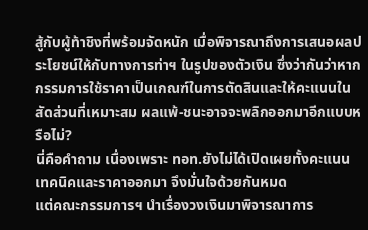สู้กับผู้ท้าชิงที่พร้อมจัดหนัก เมื่อพิจารณาถึงการเสนอผลประโยชน์ให้กับทางการท่าฯ ในรูปของตัวเงิน ซึ่งว่ากันว่าหากกรรมการใช้ราคาเป็นเกณฑ์ในการตัดสินและให้คะแนนในสัดส่วนที่เหมาะสม ผลแพ้-ชนะอาจจะพลิกออกมาอีกแบบหรือไม่?
นี่คือคำถาม เนื่องเพราะ ทอท.ยังไม่ได้เปิดเผยทั้งคะแนนเทคนิคและราคาออกมา จึงมั่นใจด้วยกันหมด
แต่คณะกรรมการฯ นำเรื่องวงเงินมาพิจารณาการ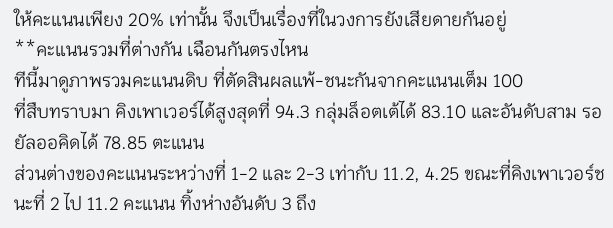ให้คะแนนเพียง 20% เท่านั้น จึงเป็นเรื่องที่ในวงการยังเสียดายกันอยู่
**คะแนนรวมที่ต่างกัน เฉือนกันตรงไหน
ทีนี้มาดูภาพรวมคะแนนดิบ ที่ตัดสินผลแพ้-ชนะกันจากคะแนนเต็ม 100
ที่สืบทราบมา คิงเพาเวอร์ได้สูงสุดที่ 94.3 กลุ่มล็อตเต้ได้ 83.10 และอันดับสาม รอยัลออคิดได้ 78.85 ตะแนน
ส่วนต่างของคะแนนระหว่างที่ 1-2 และ 2-3 เท่ากับ 11.2, 4.25 ขณะที่คิงเพาเวอร์ชนะที่ 2 ไป 11.2 คะแนน ทิ้งห่างอันดับ 3 ถึง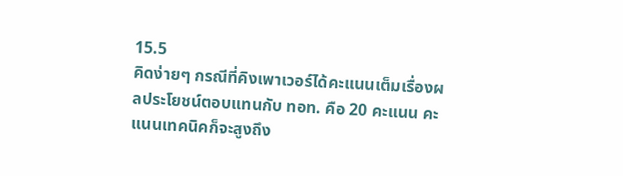15.5
คิดง่ายๆ กรณีที่คิงเพาเวอร์ได้คะแนนเต็มเรื่องผลประโยชน์ตอบแทนกับ ทอท. คือ 20 คะแนน คะแนนเทคนิคก็จะสูงถึง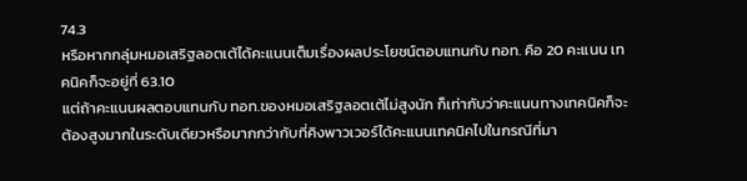74.3
หรือหากกลุ่มหมอเสริฐลอตเต้ได้คะแนนเต็มเรื่องผลประโยชน์ตอบแทนกับ ทอท. คือ 20 คะแนน เทคนิคก็จะอยู่ที่ 63.10
แต่ถ้าคะแนนผลตอบแทนกับ ทอท.ของหมอเสริฐลอตเต้ไม่สูงนัก ก็เท่ากับว่าคะแนนทางเทคนิคก็จะต้องสูงมากในระดับเดียวหรือมากกว่ากับที่คิงพาวเวอร์ได้คะแนนเทคนิคไปในกรณีที่มา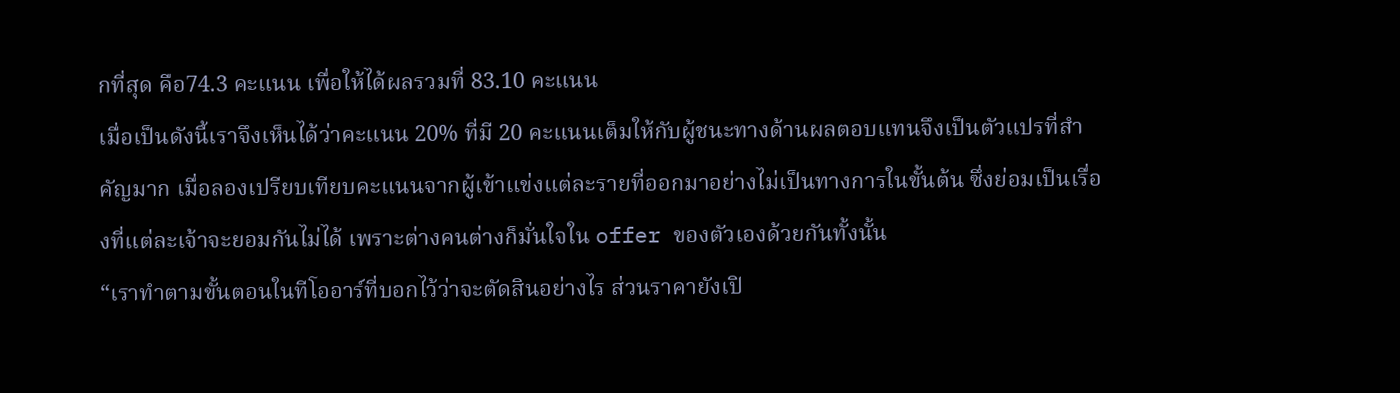กที่สุด คือ74.3 คะแนน เพื่อให้ได้ผลรวมที่ 83.10 คะแนน
เมื่อเป็นดังนี้เราจึงเห็นได้ว่าคะแนน 20% ที่มี 20 คะแนนเต็มให้กับผู้ชนะทางด้านผลตอบแทนจึงเป็นตัวแปรที่สำคัญมาก เมื่อลองเปรียบเทียบคะแนนจากผู้เข้าแข่งแต่ละรายที่ออกมาอย่างไม่เป็นทางการในขั้นต้น ซึ่งย่อมเป็นเรื่องที่แต่ละเจ้าจะยอมกันไม่ได้ เพราะต่างคนต่างก็มั่นใจใน offer ของตัวเองด้วยกันทั้งนั้น
“เราทำตามขั้นตอนในทีโออาร์ที่บอกไว้ว่าจะตัดสินอย่างไร ส่วนราคายังเปิ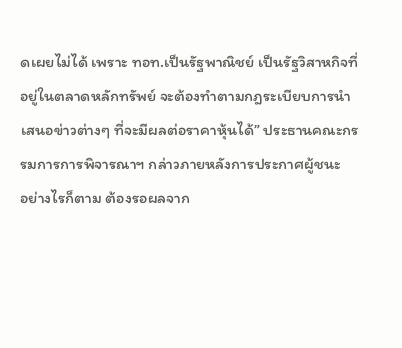ดเผยไม่ได้ เพราะ ทอท.เป็นรัฐพาณิชย์ เป็นรัฐวิสาหกิจที่อยู่ในตลาดหลักทรัพย์ จะต้องทำตามกฎระเบียบการนำเสนอข่าวต่างๆ ที่จะมีผลต่อราคาหุ้นได้” ประธานคณะกรรมการการพิจารณาฯ กล่าวภายหลังการประกาศผู้ชนะ
อย่างไรก็ตาม ต้องรอผลจาก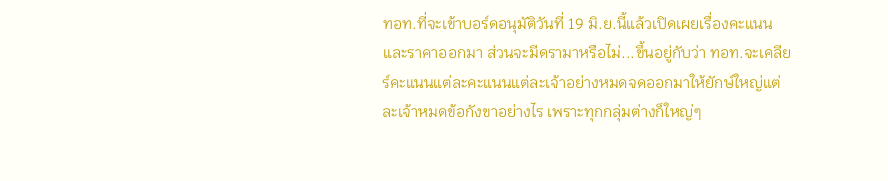ทอท.ที่จะเข้าบอร์ดอนุมัติวันที่ 19 มิ.ย.นี้แล้วเปิดเผยเรื่องคะแนนและราคาออกมา ส่วนจะมีดรามาหรือไม่...ขึ้นอยู่กับว่า ทอท.จะเคลียร์คะแนนแต่ละคะแนนแต่ละเจ้าอย่างหมดจดออกมาให้ยักษ์ใหญ่แต่ละเจ้าหมดข้อกังขาอย่างไร เพราะทุกกลุ่มต่างก็ใหญ่ๆ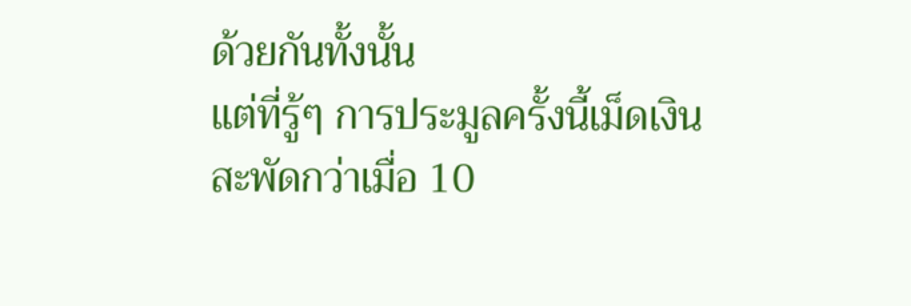ด้วยกันทั้งนั้น
แต่ที่รู้ๆ การประมูลครั้งนี้เม็ดเงินสะพัดกว่าเมื่อ 10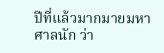ปีที่แล้วมากมายมหาศาลนัก ว่า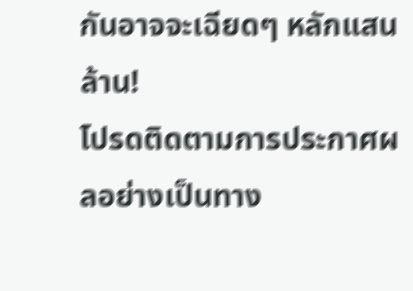กันอาจจะเฉียดๆ หลักแสนล้าน!
โปรดติดตามการประกาศผลอย่างเป็นทาง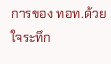การของ ทอท.ด้วยใจระทึก